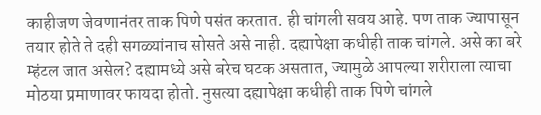काहीजण जेवणानंतर ताक पिणे पसंत करतात. ही चांगली सवय आहे. पण ताक ज्यापासून तयार होते ते दही सगळ्यांनाच सोसते असे नाही. दह्यापेक्षा कधीही ताक चांगले. असे का बरे म्हंटल जात असेल? दह्यामध्ये असे बरेच घटक असतात, ज्यामुळे आपल्या शरीराला त्याचा मोठया प्रमाणावर फायदा होतो. नुसत्या दह्यापेक्षा कधीही ताक पिणे चांगले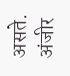असते.
अंजीर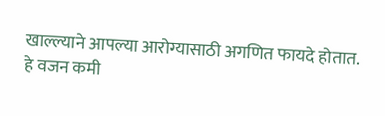खाल्ल्याने आपल्या आरोग्यासाठी अगणित फायदे होतात. हे वजन कमी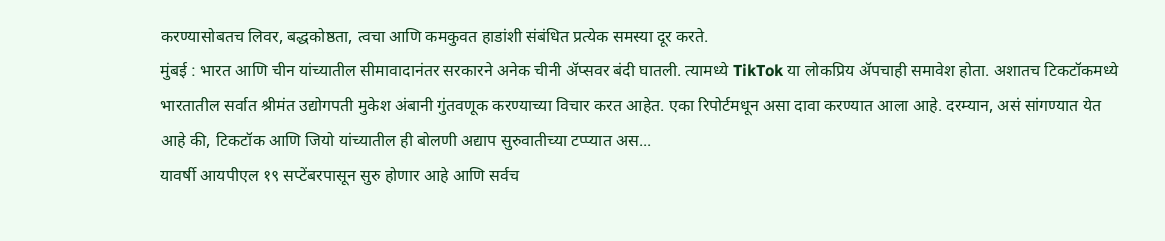करण्यासोबतच लिवर, बद्धकोष्ठता, त्वचा आणि कमकुवत हाडांशी संबंधित प्रत्येक समस्या दूर करते.
मुंबई : भारत आणि चीन यांच्यातील सीमावादानंतर सरकारने अनेक चीनी ॲप्सवर बंदी घातली. त्यामध्ये TikTok या लोकप्रिय ॲपचाही समावेश होता. अशातच टिकटॉकमध्ये भारतातील सर्वात श्रीमंत उद्योगपती मुकेश अंबानी गुंतवणूक करण्याच्या विचार करत आहेत. एका रिपोर्टमधून असा दावा करण्यात आला आहे. दरम्यान, असं सांगण्यात येत आहे की, टिकटॉक आणि जियो यांच्यातील ही बोलणी अद्याप सुरुवातीच्या टप्प्यात अस...
यावर्षी आयपीएल १९ सप्टेंबरपासून सुरु होणार आहे आणि सर्वच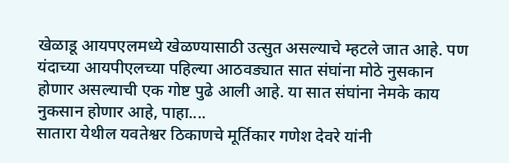खेळाडू आयपएलमध्ये खेळण्यासाठी उत्सुत असल्याचे म्हटले जात आहे. पण यंदाच्या आयपीएलच्या पहिल्या आठवड्यात सात संघांना मोठे नुसकान होणार असल्याची एक गोष्ट पुढे आली आहे. या सात संघांना नेमके काय नुकसान होणार आहे, पाहा....
सातारा येथील यवतेश्वर ठिकाणचे मूर्तिकार गणेश देवरे यांनी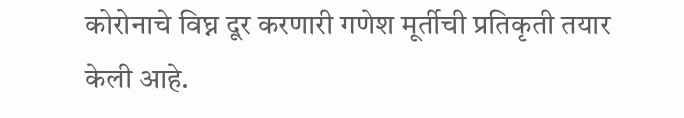कोरोनाचे विघ्न दूर करणारी गणेश मूर्तीची प्रतिकृती तयार केली आहे.